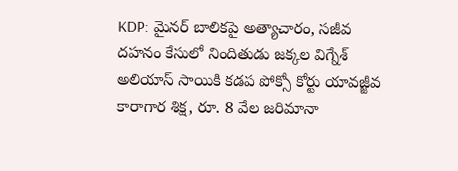KDP: మైనర్ బాలికపై అత్యాచారం, సజీవ దహనం కేసులో నిందితుడు జక్కల విగ్నేశ్ అలియాస్ సాయికి కడప పోక్సో కోర్టు యావజ్జీవ కారాగార శిక్ష, రూ. 8 వేల జరిమానా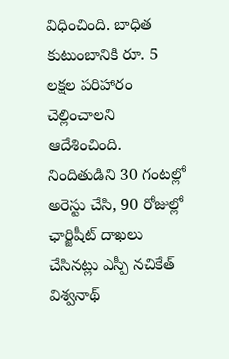విధించింది. బాధిత కుటుంబానికి రూ. 5 లక్షల పరిహారం చెల్లించాలని ఆదేశించింది. నిందితుడిని 30 గంటల్లో అరెస్టు చేసి, 90 రోజుల్లో ఛార్జిషీట్ దాఖలు చేసినట్లు ఎస్పీ నచికేత్ విశ్వనాథ్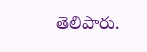తెలిపారు.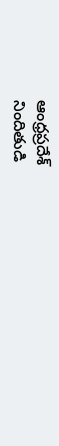ఆంధ్రప్రదేశ్
నిందితుడి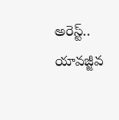అరెస్ట్.. యావజ్జీవ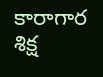కారాగార శిక్ష